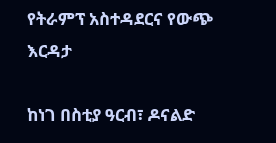የትራምፕ አስተዳደርና የውጭ እርዳታ

ከነገ በስቲያ ዓርብ፣ ዶናልድ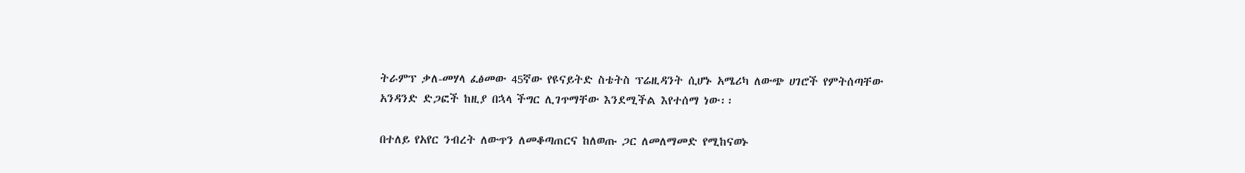ትራምፕ ቃለ-መሃላ ፈፅመው 45ኛው የዩናይትድ ስቴትስ ፕሬዚዳንት ሲሆኑ አሜሪካ ለውጭ ሀገሮች የምትሰጣቸው አንዳንድ ድጋፎች ከዚያ በኋላ ችግር ሊገጥማቸው እንደሚችል እየተሰማ ነው፡፡

በተለይ የአየር ንብረት ለውጥን ለመቆጣጠርና ከለወጡ ጋር ለመለማመድ የሚከናወኑ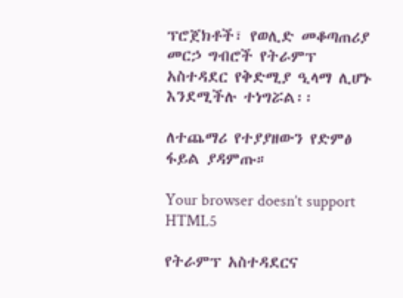ፕሮጀክቶች፣ የወሊድ መቆጣጠሪያ መርኃ ግብሮች የትራምፕ አስተዳደር የቅድሚያ ዒላማ ሊሆኑ እንደሚችሉ ተነግሯል፡፡

ለተጨማሪ የተያያዘውን የድምፅ ፋይል ያዳምጡ።

Your browser doesn’t support HTML5

የትራምፕ አስተዳደርና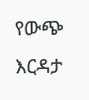የውጭ እርዳታ